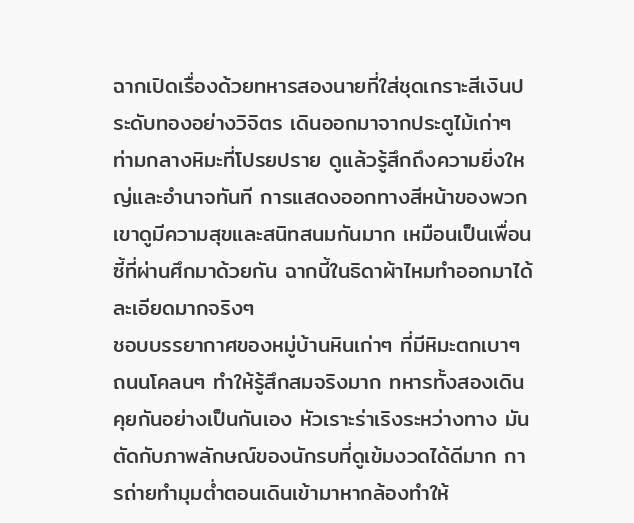ฉากเปิดเรื่องด้วยทหารสองนายที่ใส่ชุดเกราะสีเงินประดับทองอย่างวิจิตร เดินออกมาจากประตูไม้เก่าๆ ท่ามกลางหิมะที่โปรยปราย ดูแล้วรู้สึกถึงความยิ่งใหญ่และอำนาจทันที การแสดงออกทางสีหน้าของพวกเขาดูมีความสุขและสนิทสนมกันมาก เหมือนเป็นเพื่อนซี้ที่ผ่านศึกมาด้วยกัน ฉากนี้ในธิดาผ้าไหมทำออกมาได้ละเอียดมากจริงๆ
ชอบบรรยากาศของหมู่บ้านหินเก่าๆ ที่มีหิมะตกเบาๆ ถนนโคลนๆ ทำให้รู้สึกสมจริงมาก ทหารทั้งสองเดินคุยกันอย่างเป็นกันเอง หัวเราะร่าเริงระหว่างทาง มันตัดกับภาพลักษณ์ของนักรบที่ดูเข้มงวดได้ดีมาก การถ่ายทำมุมต่ำตอนเดินเข้ามาหากล้องทำให้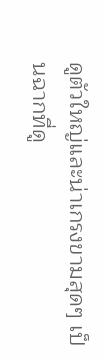ดูตัวใหญ่และน่าเกรงขามสุดๆ เป็นฉากที่ดู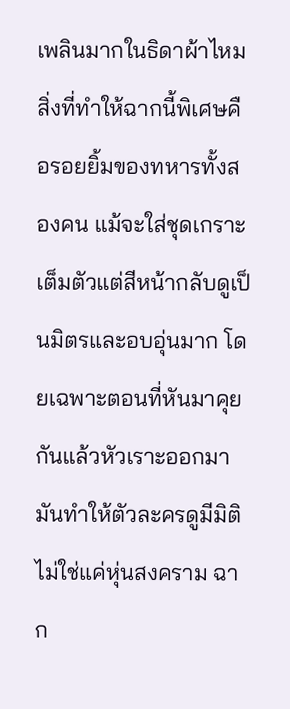เพลินมากในธิดาผ้าไหม
สิ่งที่ทำให้ฉากนี้พิเศษคือรอยยิ้มของทหารทั้งสองคน แม้จะใส่ชุดเกราะเต็มตัวแต่สีหน้ากลับดูเป็นมิตรและอบอุ่นมาก โดยเฉพาะตอนที่หันมาคุยกันแล้วหัวเราะออกมา มันทำให้ตัวละครดูมีมิติไม่ใช่แค่หุ่นสงคราม ฉาก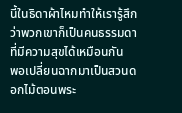นี้ในธิดาผ้าไหมทำให้เรารู้สึกว่าพวกเขาก็เป็นคนธรรมดาที่มีความสุขได้เหมือนกัน
พอเปลี่ยนฉากมาเป็นสวนดอกไม้ตอนพระ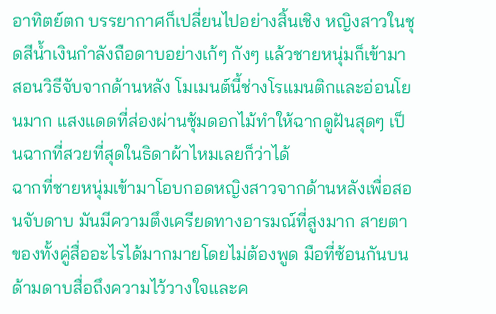อาทิตย์ตก บรรยากาศก็เปลี่ยนไปอย่างสิ้นเชิง หญิงสาวในชุดสีน้ำเงินกำลังถือดาบอย่างเก้ๆ กังๆ แล้วชายหนุ่มก็เข้ามาสอนวิธีจับจากด้านหลัง โมเมนต์นี้ช่างโรแมนติกและอ่อนโยนมาก แสงแดดที่ส่องผ่านซุ้มดอกไม้ทำให้ฉากดูฝันสุดๆ เป็นฉากที่สวยที่สุดในธิดาผ้าไหมเลยก็ว่าได้
ฉากที่ชายหนุ่มเข้ามาโอบกอดหญิงสาวจากด้านหลังเพื่อสอนจับดาบ มันมีความตึงเครียดทางอารมณ์ที่สูงมาก สายตาของทั้งคู่สื่ออะไรได้มากมายโดยไม่ต้องพูด มือที่ซ้อนกันบนด้ามดาบสื่อถึงความไว้วางใจและค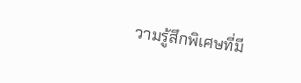วามรู้สึกพิเศษที่มี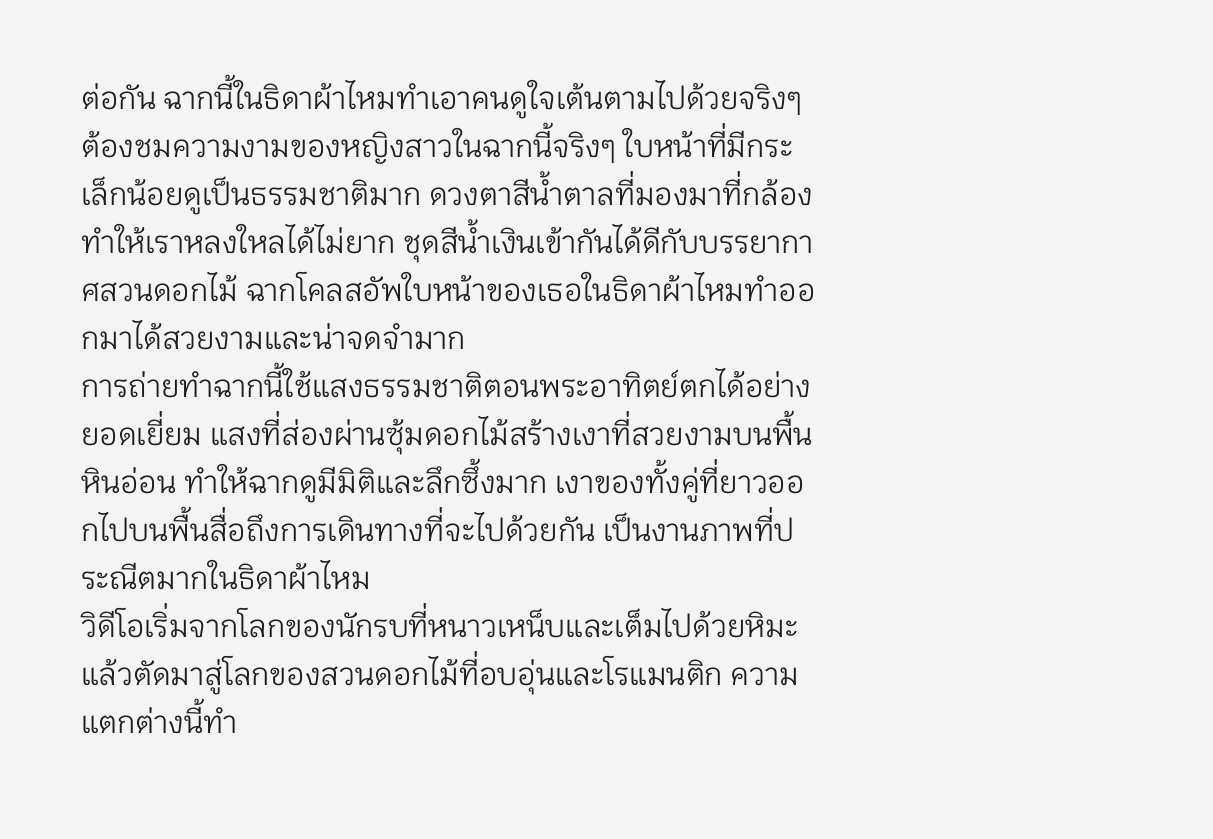ต่อกัน ฉากนี้ในธิดาผ้าไหมทำเอาคนดูใจเต้นตามไปด้วยจริงๆ
ต้องชมความงามของหญิงสาวในฉากนี้จริงๆ ใบหน้าที่มีกระเล็กน้อยดูเป็นธรรมชาติมาก ดวงตาสีน้ำตาลที่มองมาที่กล้องทำให้เราหลงใหลได้ไม่ยาก ชุดสีน้ำเงินเข้ากันได้ดีกับบรรยากาศสวนดอกไม้ ฉากโคลสอัพใบหน้าของเธอในธิดาผ้าไหมทำออกมาได้สวยงามและน่าจดจำมาก
การถ่ายทำฉากนี้ใช้แสงธรรมชาติตอนพระอาทิตย์ตกได้อย่างยอดเยี่ยม แสงที่ส่องผ่านซุ้มดอกไม้สร้างเงาที่สวยงามบนพื้นหินอ่อน ทำให้ฉากดูมีมิติและลึกซึ้งมาก เงาของทั้งคู่ที่ยาวออกไปบนพื้นสื่อถึงการเดินทางที่จะไปด้วยกัน เป็นงานภาพที่ประณีตมากในธิดาผ้าไหม
วิดีโอเริ่มจากโลกของนักรบที่หนาวเหน็บและเต็มไปด้วยหิมะ แล้วตัดมาสู่โลกของสวนดอกไม้ที่อบอุ่นและโรแมนติก ความแตกต่างนี้ทำ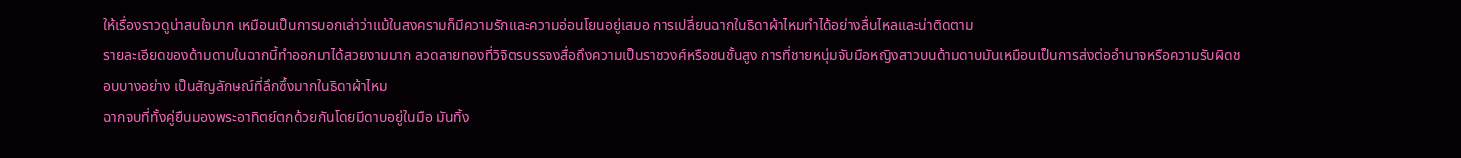ให้เรื่องราวดูน่าสนใจมาก เหมือนเป็นการบอกเล่าว่าแม้ในสงครามก็มีความรักและความอ่อนโยนอยู่เสมอ การเปลี่ยนฉากในธิดาผ้าไหมทำได้อย่างลื่นไหลและน่าติดตาม
รายละเอียดของด้ามดาบในฉากนี้ทำออกมาได้สวยงามมาก ลวดลายทองที่วิจิตรบรรจงสื่อถึงความเป็นราชวงศ์หรือชนชั้นสูง การที่ชายหนุ่มจับมือหญิงสาวบนด้ามดาบมันเหมือนเป็นการส่งต่ออำนาจหรือความรับผิดชอบบางอย่าง เป็นสัญลักษณ์ที่ลึกซึ้งมากในธิดาผ้าไหม
ฉากจบที่ทั้งคู่ยืนมองพระอาทิตย์ตกด้วยกันโดยมีดาบอยู่ในมือ มันทิ้ง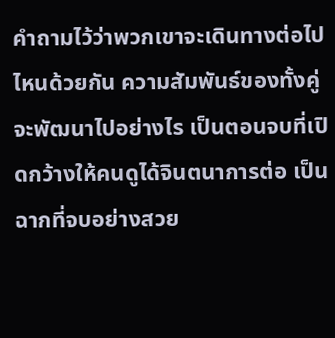คำถามไว้ว่าพวกเขาจะเดินทางต่อไปไหนด้วยกัน ความสัมพันธ์ของทั้งคู่จะพัฒนาไปอย่างไร เป็นตอนจบที่เปิดกว้างให้คนดูได้จินตนาการต่อ เป็นฉากที่จบอย่างสวย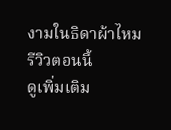งามในธิดาผ้าไหม
รีวิวตอนนี้
ดูเพิ่มเติม